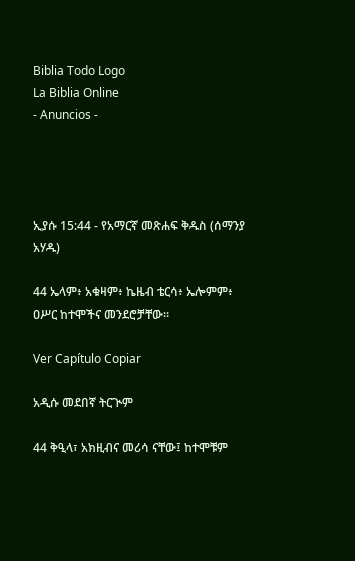Biblia Todo Logo
La Biblia Online
- Anuncios -




ኢያሱ 15:44 - የአማርኛ መጽሐፍ ቅዱስ (ሰማንያ አሃዱ)

44 ኤላም፥ አቁዛም፥ ኬዜብ ቴርሳ፥ ኤሎምም፥ ዐሥር ከተሞችና መንደሮቻቸው።

Ver Capítulo Copiar

አዲሱ መደበኛ ትርጒም

44 ቅዒላ፣ አክዚብና መሪሳ ናቸው፤ ከተሞቹም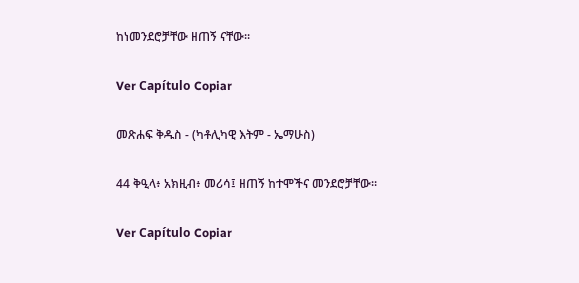ከነመንደሮቻቸው ዘጠኝ ናቸው።

Ver Capítulo Copiar

መጽሐፍ ቅዱስ - (ካቶሊካዊ እትም - ኤማሁስ)

44 ቅዒላ፥ አክዚብ፥ መሪሳ፤ ዘጠኝ ከተሞችና መንደሮቻቸው።

Ver Capítulo Copiar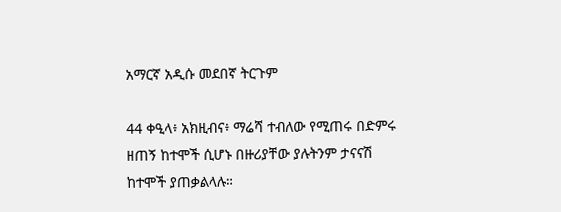አማርኛ አዲሱ መደበኛ ትርጉም

44 ቀዒላ፥ አክዚብና፥ ማሬሻ ተብለው የሚጠሩ በድምሩ ዘጠኝ ከተሞች ሲሆኑ በዙሪያቸው ያሉትንም ታናናሽ ከተሞች ያጠቃልላሉ።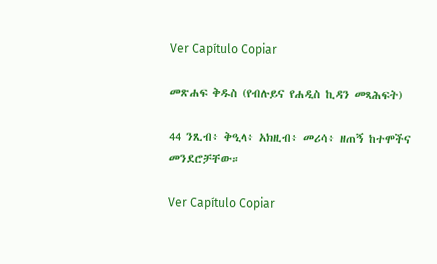Ver Capítulo Copiar

መጽሐፍ ቅዱስ (የብሉይና የሐዲስ ኪዳን መጻሕፍት)

44 ንጺብ፥ ቅዒላ፥ አክዚብ፥ መሪሳ፥ ዘጠኝ ከተሞችና መንደሮቻቸው።

Ver Capítulo Copiar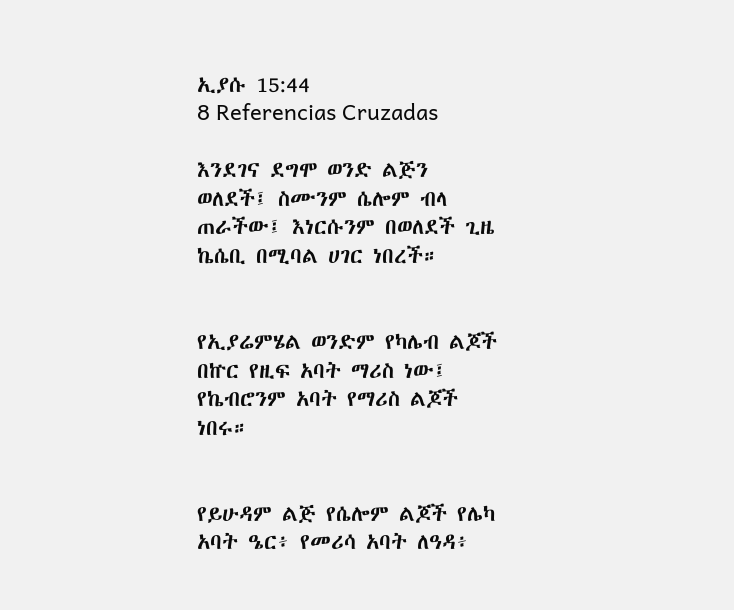ኢያሱ 15:44
8 Referencias Cruzadas

እንደገና ደግሞ ወንድ ልጅን ወለደች፤ ስሙንም ሴሎም ብላ ጠራችው፤ እነርሱንም በወለደች ጊዜ ኬሴቢ በሚባል ሀገር ነበረች።


የኢያሬምሄል ወንድም የካሌብ ልጆች በኵር የዚፍ አባት ማሪስ ነው፤ የኬብሮንም አባት የማሪስ ልጆች ነበሩ።


የይሁዳም ልጅ የሴሎም ልጆች የሌካ አባት ዔር፥ የመሪሳ አባት ለዓዳ፥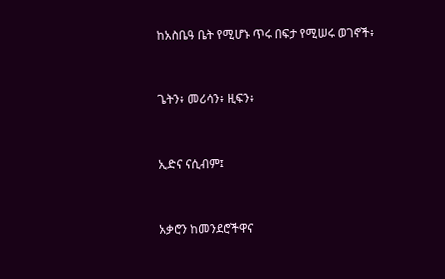ከአስቤዓ ቤት የሚሆኑ ጥሩ በፍታ የሚሠሩ ወገኖች፥


ጌትን፥ መሪሳን፥ ዚፍን፥


ኢድና ናሲብም፤


አቃሮን ከመንደሮችዋና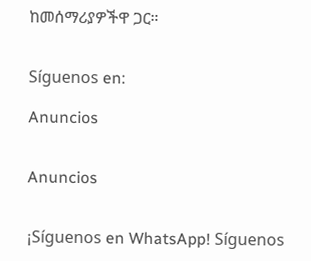ከመሰማሪያዎችዋ ጋር።


Síguenos en:

Anuncios


Anuncios


¡Síguenos en WhatsApp! Síguenos